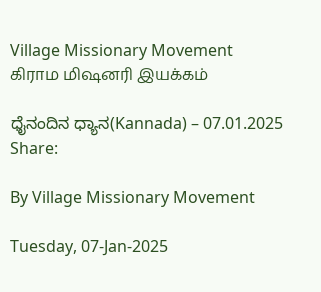Village Missionary Movement         கிராம மிஷனரி இயக்கம்

ಧೈನಂದಿನ ಧ್ಯಾನ(Kannada) – 07.01.2025
Share:

By Village Missionary Movement

Tuesday, 07-Jan-2025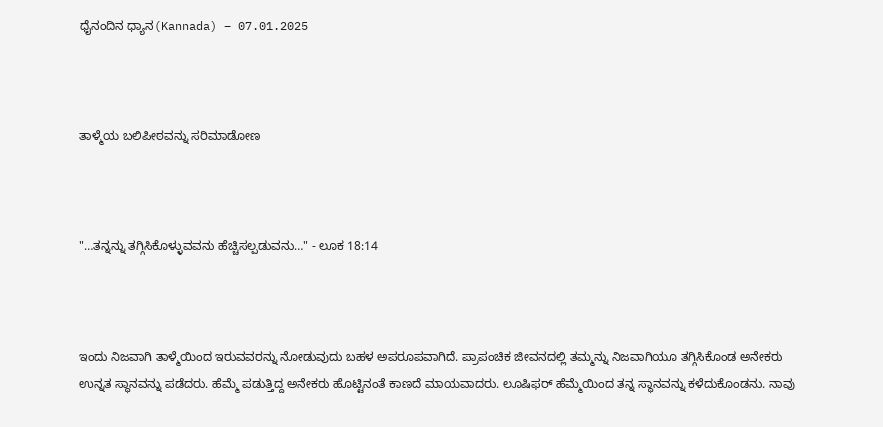ಧೈನಂದಿನ ಧ್ಯಾನ(Kannada) – 07.01.2025



ತಾಳ್ಮೆಯ ಬಲಿಪೀಠವನ್ನು ಸರಿಮಾಡೋಣ



"…ತನ್ನನ್ನು ತಗ್ಗಿಸಿಕೊಳ್ಳುವವನು ಹೆಚ್ಚಿಸಲ್ಪಡುವನು…" - ಲೂಕ 18:14



ಇಂದು ನಿಜವಾಗಿ ತಾಳ್ಮೆಯಿಂದ ಇರುವವರನ್ನು ನೋಡುವುದು ಬಹಳ ಅಪರೂಪವಾಗಿದೆ. ಪ್ರಾಪಂಚಿಕ ಜೀವನದಲ್ಲಿ ತಮ್ಮನ್ನು ನಿಜವಾಗಿಯೂ ತಗ್ಗಿಸಿಕೊಂಡ ಅನೇಕರು ಉನ್ನತ ಸ್ಥಾನವನ್ನು ಪಡೆದರು. ಹೆಮ್ಮೆ ಪಡುತ್ತಿದ್ದ ಅನೇಕರು ಹೊಟ್ಟಿನಂತೆ ಕಾಣದೆ ಮಾಯವಾದರು. ಲೂಷಿಫರ್ ಹೆಮ್ಮೆಯಿಂದ ತನ್ನ ಸ್ಥಾನವನ್ನು ಕಳೆದುಕೊಂಡನು. ನಾವು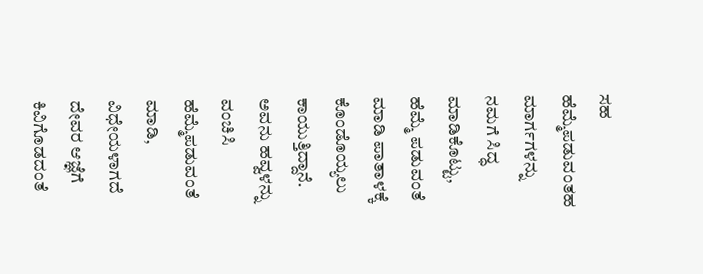ಸಹ ಹೆಮ್ಮೆಪಡುವಂತಹ ಮಾರ್ಗಗಳನ್ನು ನಮಗೆ ಸಿದ್ಧ ಮಾಡಿಕೊಟ್ಟು, ಹೆಮ್ಮೆ ಪಡುವಂತೆ ಮಾಡಿ ಪಾತಾಳಕ್ಕೆ ಕೊಂಡೊಯ್ಯಲು ಕಾಯುತ್ತಿದ್ದಾನೆ. ಅವನು ಹವ್ವಳನ್ನು ವಂಚಿಸಿ ಹೆಮ್ಮೆಪಡುವಂತೆ ಮಾಡಿ, ವಿಧೇಯಳಾಗದೆ ದೇವರ ಆಜ್ಞೆಗೆ ಕಿವಿಗೊಡದಂತೆ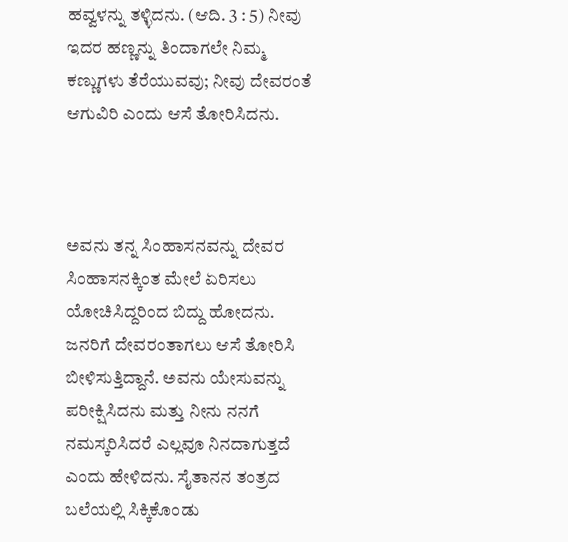ಹವ್ವಳನ್ನು ತಳ್ಳಿದನು. (ಆದಿ. 3 : 5) ನೀವು ಇದರ ಹಣ್ಣನ್ನು ತಿಂದಾಗಲೇ ನಿಮ್ಮ ಕಣ್ಣುಗಳು ತೆರೆಯುವವು; ನೀವು ದೇವರಂತೆ ಆಗುವಿರಿ ಎಂದು ಆಸೆ ತೋರಿಸಿದನು.



ಅವನು ತನ್ನ ಸಿಂಹಾಸನವನ್ನು ದೇವರ ಸಿಂಹಾಸನಕ್ಕಿಂತ ಮೇಲೆ ಏರಿಸಲು ಯೋಚಿಸಿದ್ದರಿಂದ ಬಿದ್ದು ಹೋದನು. ಜನರಿಗೆ ದೇವರಂತಾಗಲು ಆಸೆ ತೋರಿಸಿ ಬೀಳಿಸುತ್ತಿದ್ದಾನೆ. ಅವನು ಯೇಸುವನ್ನು ಪರೀಕ್ಷಿಸಿದನು ಮತ್ತು ನೀನು ನನಗೆ ನಮಸ್ಕರಿಸಿದರೆ ಎಲ್ಲವೂ ನಿನದಾಗುತ್ತದೆ ಎಂದು ಹೇಳಿದನು. ಸೈತಾನನ ತಂತ್ರದ ಬಲೆಯಲ್ಲಿ ಸಿಕ್ಕಿಕೊಂಡು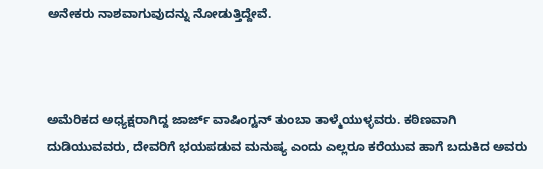ಅನೇಕರು ನಾಶವಾಗುವುದನ್ನು ನೋಡುತ್ತಿದ್ದೇವೆ.



ಅಮೆರಿಕದ ಅಧ್ಯಕ್ಷರಾಗಿದ್ದ ಜಾರ್ಜ್ ವಾಷಿಂಗ್ಟನ್ ತುಂಬಾ ತಾಳ್ಮೆಯುಳ್ಳವರು. ಕಠಿಣವಾಗಿ ದುಡಿಯುವವರು, ದೇವರಿಗೆ ಭಯಪಡುವ ಮನುಷ್ಯ ಎಂದು ಎಲ್ಲರೂ ಕರೆಯುವ ಹಾಗೆ ಬದುಕಿದ ಅವರು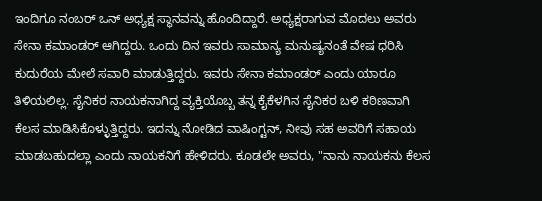ಇಂದಿಗೂ ನಂಬರ್ ಒನ್ ಅಧ್ಯಕ್ಷ ಸ್ಥಾನವನ್ನು ಹೊಂದಿದ್ದಾರೆ. ಅಧ್ಯಕ್ಷರಾಗುವ ಮೊದಲು ಅವರು ಸೇನಾ ಕಮಾಂಡರ್ ಆಗಿದ್ದರು. ಒಂದು ದಿನ ಇವರು ಸಾಮಾನ್ಯ ಮನುಷ್ಯನಂತೆ ವೇಷ ಧರಿಸಿ ಕುದುರೆಯ ಮೇಲೆ ಸವಾರಿ ಮಾಡುತ್ತಿದ್ದರು. ಇವರು ಸೇನಾ ಕಮಾಂಡರ್ ಎಂದು ಯಾರೂ ತಿಳಿಯಲಿಲ್ಲ. ಸೈನಿಕರ ನಾಯಕನಾಗಿದ್ದ ವ್ಯಕ್ತಿಯೊಬ್ಬ ತನ್ನ ಕೈಕೆಳಗಿನ ಸೈನಿಕರ ಬಳಿ ಕಠಿಣವಾಗಿ ಕೆಲಸ ಮಾಡಿಸಿಕೊಳ್ಳುತ್ತಿದ್ದರು. ಇದನ್ನು ನೋಡಿದ ವಾಷಿಂಗ್ಟನ್, ನೀವು ಸಹ ಅವರಿಗೆ ಸಹಾಯ ಮಾಡಬಹುದಲ್ಲಾ ಎಂದು ನಾಯಕನಿಗೆ ಹೇಳಿದರು. ಕೂಡಲೇ ಅವರು, "ನಾನು ನಾಯಕನು ಕೆಲಸ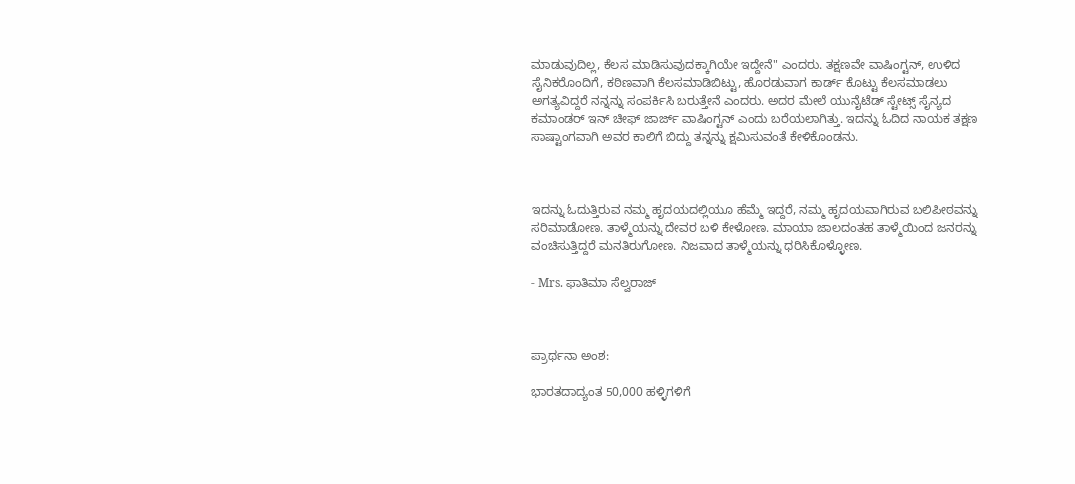ಮಾಡುವುದಿಲ್ಲ, ಕೆಲಸ ಮಾಡಿಸುವುದಕ್ಕಾಗಿಯೇ ಇದ್ದೇನೆ" ಎಂದರು. ತಕ್ಷಣವೇ ವಾಷಿಂಗ್ಟನ್, ಉಳಿದ ಸೈನಿಕರೊಂದಿಗೆ, ಕಠಿಣವಾಗಿ ಕೆಲಸಮಾಡಿಬಿಟ್ಟು, ಹೊರಡುವಾಗ ಕಾರ್ಡ್ ಕೊಟ್ಟು ಕೆಲಸಮಾಡಲು ಅಗತ್ಯವಿದ್ದರೆ ನನ್ನನ್ನು ಸಂಪರ್ಕಿಸಿ ಬರುತ್ತೇನೆ ಎಂದರು. ಅದರ ಮೇಲೆ ಯುನೈಟೆಡ್ ಸ್ಟೇಟ್ಸ್ ಸೈನ್ಯದ ಕಮಾಂಡರ್ ಇನ್ ಚೀಫ್ ಜಾರ್ಜ್ ವಾಷಿಂಗ್ಟನ್ ಎಂದು ಬರೆಯಲಾಗಿತ್ತು. ಇದನ್ನು ಓದಿದ ನಾಯಕ ತಕ್ಷಣ ಸಾಷ್ಟಾಂಗವಾಗಿ ಅವರ ಕಾಲಿಗೆ ಬಿದ್ದು ತನ್ನನ್ನು ಕ್ಷಮಿಸುವಂತೆ ಕೇಳಿಕೊಂಡನು.



ಇದನ್ನು ಓದುತ್ತಿರುವ ನಮ್ಮ ಹೃದಯದಲ್ಲಿಯೂ ಹೆಮ್ಮೆ ಇದ್ದರೆ, ನಮ್ಮ ಹೃದಯವಾಗಿರುವ ಬಲಿಪೀಠವನ್ನು ಸರಿಮಾಡೋಣ. ತಾಳ್ಮೆಯನ್ನು ದೇವರ ಬಳಿ ಕೇಳೋಣ. ಮಾಯಾ ಜಾಲದಂತಹ ತಾಳ್ಮೆಯಿಂದ ಜನರನ್ನು ವಂಚಿಸುತ್ತಿದ್ದರೆ ಮನತಿರುಗೋಣ. ನಿಜವಾದ ತಾಳ್ಮೆಯನ್ನು ಧರಿಸಿಕೊಳ್ಳೋಣ.

- Mrs. ಫಾತಿಮಾ ಸೆಲ್ವರಾಜ್



ಪ್ರಾರ್ಥನಾ ಅಂಶ:

ಭಾರತದಾದ್ಯಂತ 50,000 ಹಳ್ಳಿಗಳಿಗೆ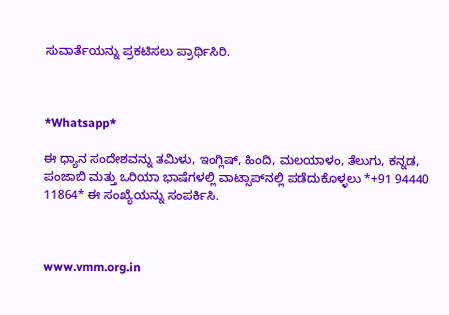ಸುವಾರ್ತೆಯನ್ನು ಪ್ರಕಟಿಸಲು ಪ್ರಾರ್ಥಿಸಿರಿ.



*Whatsapp*

ಈ ಧ್ಯಾನ ಸಂದೇಶವನ್ನು ತಮಿಳು, ಇಂಗ್ಲಿಷ್, ಹಿಂದಿ, ಮಲಯಾಳಂ, ತೆಲುಗು, ಕನ್ನಡ, ಪಂಜಾಬಿ ಮತ್ತು ಒರಿಯಾ ಭಾಷೆಗಳಲ್ಲಿ ವಾಟ್ಸಾಪ್‌ನಲ್ಲಿ ಪಡೆದುಕೊಳ್ಳಲು *+91 94440 11864* ಈ ಸಂಖ್ಯೆಯನ್ನು ಸಂಪರ್ಕಿಸಿ.



www.vmm.org.in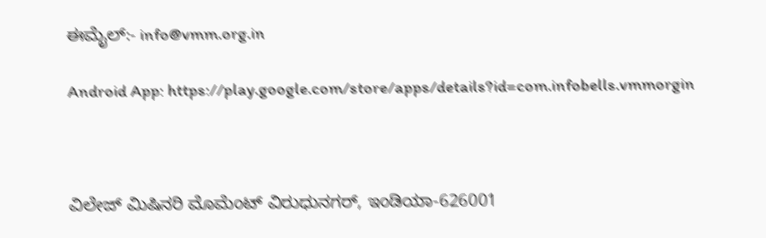ಈಮೈಲ್:- info@vmm.org.in

Android App: https://play.google.com/store/apps/details?id=com.infobells.vmmorgin



ವಿಲೇಜ್ ಮಿಷಿನರಿ ಮೊಮೆಂಟ್ ವಿರುಧುನಗರ್, ಇಂಡಿಯಾ-626001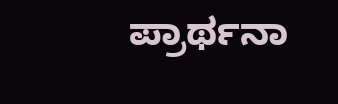ಪ್ರಾರ್ಥನಾ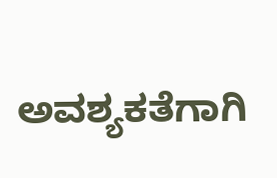ಅವಶ್ಯಕತೆಗಾಗಿ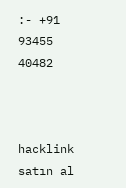:- +91 93455 40482



hacklink satın al